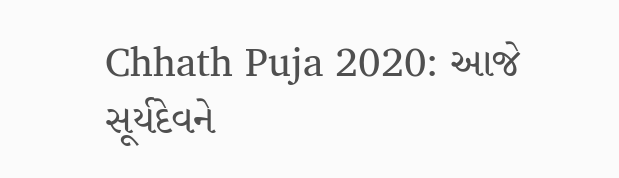Chhath Puja 2020: આજે સૂર્યદેવને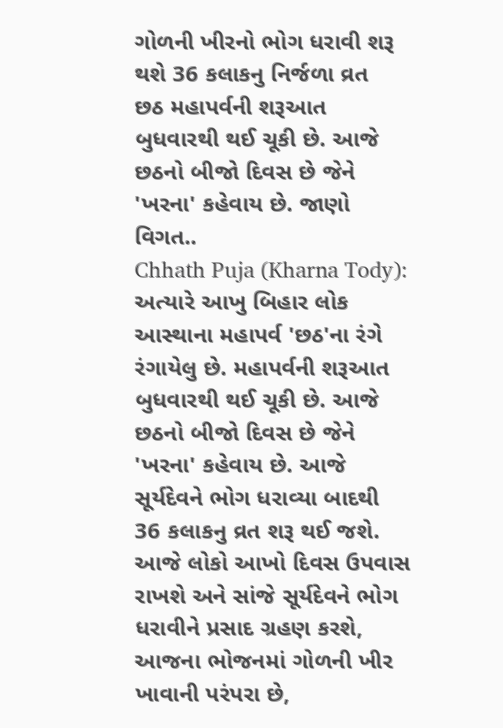ગોળની ખીરનો ભોગ ધરાવી શરૂ થશે 36 કલાકનુ નિર્જળા વ્રત
છઠ મહાપર્વની શરૂઆત બુધવારથી થઈ ચૂકી છે. આજે છઠનો બીજો દિવસ છે જેને 'ખરના' કહેવાય છે. જાણો વિગત..
Chhath Puja (Kharna Tody): અત્યારે આખુ બિહાર લોક આસ્થાના મહાપર્વ 'છઠ'ના રંગે રંગાયેલુ છે. મહાપર્વની શરૂઆત બુધવારથી થઈ ચૂકી છે. આજે છઠનો બીજો દિવસ છે જેને 'ખરના' કહેવાય છે. આજે સૂર્યદેવને ભોગ ધરાવ્યા બાદથી 36 કલાકનુ વ્રત શરૂ થઈ જશે. આજે લોકો આખો દિવસ ઉપવાસ રાખશે અને સાંજે સૂર્યદેવને ભોગ ધરાવીને પ્રસાદ ગ્રહણ કરશે, આજના ભોજનમાં ગોળની ખીર ખાવાની પરંપરા છે,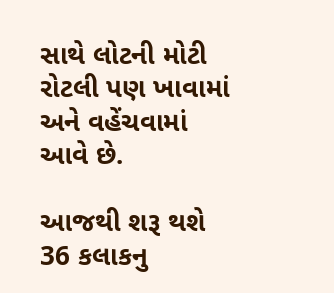સાથે લોટની મોટી રોટલી પણ ખાવામાં અને વહેંચવામાં આવે છે.

આજથી શરૂ થશે 36 કલાકનુ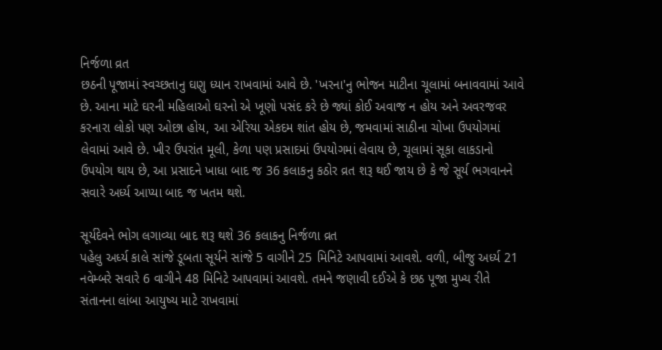નિર્જળા વ્રત
છઠની પૂજામાં સ્વચ્છતાનુ ઘણુ ધ્યાન રાખવામાં આવે છે. 'ખરના'નુ ભોજન માટીના ચૂલામાં બનાવવામાં આવે છે. આના માટે ઘરની મહિલાઓ ઘરનો એ ખૂણો પસંદ કરે છે જ્યાં કોઈ અવાજ ન હોય અને અવરજવર કરનારા લોકો પણ ઓછા હોય, આ એરિયા એકદમ શાંત હોય છે, જમવામાં સાઠીના ચોખા ઉપયોગમાં લેવામાં આવે છે. ખીર ઉપરાંત મૂલી, કેળા પણ પ્રસાદમાં ઉપયોગમાં લેવાય છે, ચૂલામાં સૂકા લાકડાનો ઉપયોગ થાય છે, આ પ્રસાદને ખાધા બાદ જ 36 કલાકનુ કઠોર વ્રત શરૂ થઈ જાય છે કે જે સૂર્ય ભગવાનને સવારે અર્ધ્ય આપ્યા બાદ જ ખતમ થશે.

સૂર્યદેવને ભોગ લગાવ્યા બાદ શરૂ થશે 36 કલાકનુ નિર્જળા વ્રત
પહેલુ અર્ધ્ય કાલે સાંજે ડૂબતા સૂર્યને સાંજે 5 વાગીને 25 મિનિટે આપવામાં આવશે. વળી, બીજુ અર્ધ્ય 21 નવેમ્બરે સવારે 6 વાગીને 48 મિનિટે આપવામાં આવશે. તમને જણાવી દઈએ કે છઠ પૂજા મુખ્ય રીતે સંતાનના લાંબા આયુષ્ય માટે રાખવામાં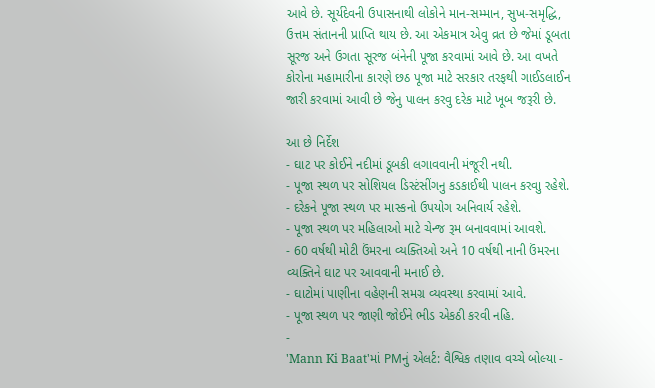આવે છે. સૂર્યદેવની ઉપાસનાથી લોકોને માન-સમ્માન, સુખ-સમૃદ્ધિ, ઉત્તમ સંતાનની પ્રાપ્તિ થાય છે. આ એકમાત્ર એવુ વ્રત છે જેમાં ડૂબતા સૂરજ અને ઉગતા સૂરજ બંનેની પૂજા કરવામાં આવે છે. આ વખતે કોરોના મહામારીના કારણે છઠ પૂજા માટે સરકાર તરફથી ગાઈડલાઈન જારી કરવામાં આવી છે જેનુ પાલન કરવુ દરેક માટે ખૂબ જરૂરી છે.

આ છે નિર્દેશ
- ઘાટ પર કોઈને નદીમાં ડૂબકી લગાવવાની મંજૂરી નથી.
- પૂજા સ્થળ પર સોશિયલ ડિસ્ટંસીંગનુ કડકાઈથી પાલન કરવાુ રહેશે.
- દરેકને પૂજા સ્થળ પર માસ્કનો ઉપયોગ અનિવાર્ય રહેશે.
- પૂજા સ્થળ પર મહિલાઓ માટે ચેન્જ રૂમ બનાવવામાં આવશે.
- 60 વર્ષથી મોટી ઉંમરના વ્યક્તિઓ અને 10 વર્ષથી નાની ઉંમરના વ્યક્તિને ઘાટ પર આવવાની મનાઈ છે.
- ઘાટોમાં પાણીના વહેણની સમગ્ર વ્યવસ્થા કરવામાં આવે.
- પૂજા સ્થળ પર જાણી જોઈને ભીડ એકઠી કરવી નહિ.
-
'Mann Ki Baat'માં PMનું એલર્ટ: વૈશ્વિક તણાવ વચ્ચે બોલ્યા -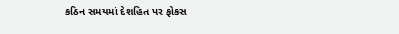કઠિન સમયમાં દેશહિત પર ફોકસ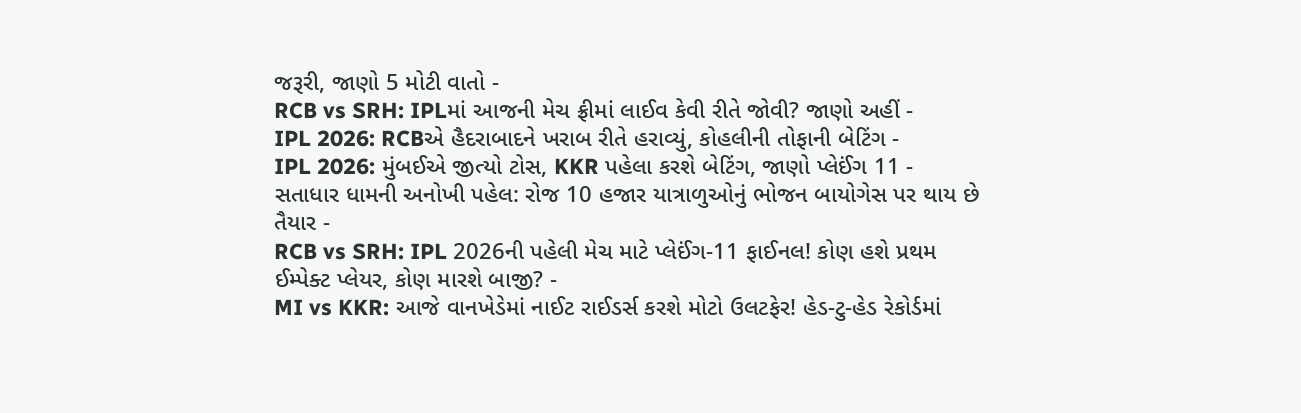જરૂરી, જાણો 5 મોટી વાતો -
RCB vs SRH: IPLમાં આજની મેચ ફ્રીમાં લાઈવ કેવી રીતે જોવી? જાણો અહીં -
IPL 2026: RCBએ હૈદરાબાદને ખરાબ રીતે હરાવ્યું, કોહલીની તોફાની બેટિંગ -
IPL 2026: મુંબઈએ જીત્યો ટોસ, KKR પહેલા કરશે બેટિંગ, જાણો પ્લેઈંગ 11 -
સતાધાર ધામની અનોખી પહેલ: રોજ 10 હજાર યાત્રાળુઓનું ભોજન બાયોગેસ પર થાય છે તૈયાર -
RCB vs SRH: IPL 2026ની પહેલી મેચ માટે પ્લેઈંગ-11 ફાઈનલ! કોણ હશે પ્રથમ ઈમ્પેક્ટ પ્લેયર, કોણ મારશે બાજી? -
MI vs KKR: આજે વાનખેડેમાં નાઈટ રાઈડર્સ કરશે મોટો ઉલટફેર! હેડ-ટુ-હેડ રેકોર્ડમાં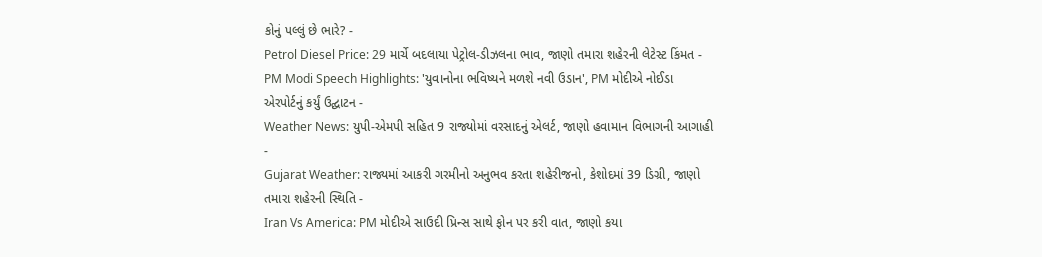કોનું પલ્લું છે ભારે? -
Petrol Diesel Price: 29 માર્ચે બદલાયા પેટ્રોલ-ડીઝલના ભાવ, જાણો તમારા શહેરની લેટેસ્ટ કિંમત -
PM Modi Speech Highlights: 'યુવાનોના ભવિષ્યને મળશે નવી ઉડાન', PM મોદીએ નોઈડા એરપોર્ટનું કર્યું ઉદ્ઘાટન -
Weather News: યુપી-એમપી સહિત 9 રાજ્યોમાં વરસાદનું એલર્ટ, જાણો હવામાન વિભાગની આગાહી -
Gujarat Weather: રાજ્યમાં આકરી ગરમીનો અનુભવ કરતા શહેરીજનો, કેશોદમાં 39 ડિગ્રી, જાણો તમારા શહેરની સ્થિતિ -
Iran Vs America: PM મોદીએ સાઉદી પ્રિન્સ સાથે ફોન પર કરી વાત, જાણો કયા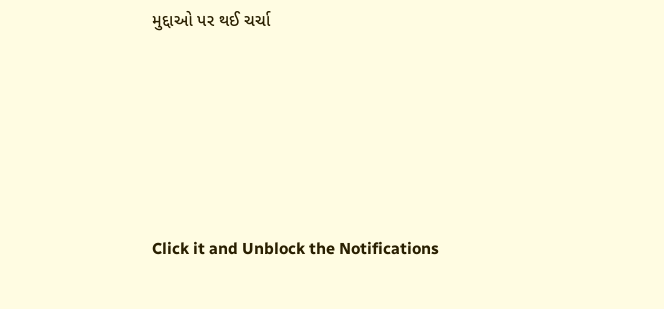મુદ્દાઓ પર થઈ ચર્ચા






Click it and Unblock the Notifications